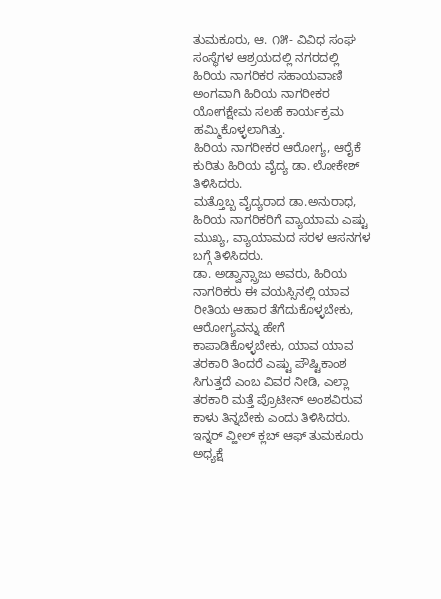ತುಮಕೂರು, ಆ. ೧೫- ವಿವಿಧ ಸಂಘ ಸಂಸ್ಥೆಗಳ ಆಶ್ರಯದಲ್ಲಿ ನಗರದಲ್ಲಿ ಹಿರಿಯ ನಾಗರಿಕರ ಸಹಾಯವಾಣಿ ಅಂಗವಾಗಿ ಹಿರಿಯ ನಾಗರೀಕರ ಯೋಗಕ್ಷೇಮ ಸಲಹೆ ಕಾರ್ಯಕ್ರಮ ಹಮ್ಮಿಕೊಳ್ಳಲಾಗಿತ್ತು.
ಹಿರಿಯ ನಾಗರೀಕರ ಆರೋಗ್ಯ, ಆರೈಕೆ ಕುರಿತು ಹಿರಿಯ ವೈದ್ಯ ಡಾ. ಲೋಕೇಶ್ ತಿಳಿಸಿದರು.
ಮತ್ತೊಬ್ಬ ವೈದ್ಯರಾದ ಡಾ.ಅನುರಾಧ, ಹಿರಿಯ ನಾಗರಿಕರಿಗೆ ವ್ಯಾಯಾಮ ಎಷ್ಟು ಮುಖ್ಯ, ವ್ಯಾಯಾಮದ ಸರಳ ಆಸನಗಳ ಬಗ್ಗೆ ತಿಳಿಸಿದರು.
ಡಾ. ಅಡ್ವಾನ್ಸ್ರಾಜು ಅವರು, ಹಿರಿಯ ನಾಗರಿಕರು ಈ ವಯಸ್ಸಿನಲ್ಲಿ ಯಾವ ರೀತಿಯ ಆಹಾರ ತೆಗೆದುಕೊಳ್ಳಬೇಕು, ಆರೋಗ್ಯವನ್ನು ಹೇಗೆ ಕಾಪಾಡಿಕೊಳ್ಳಬೇಕು, ಯಾವ ಯಾವ ತರಕಾರಿ ತಿಂದರೆ ಎಷ್ಟು ಪೌಷ್ಟಿಕಾಂಶ ಸಿಗುತ್ತದೆ ಎಂಬ ವಿವರ ನೀಡಿ, ಎಲ್ಲಾ ತರಕಾರಿ ಮತ್ತೆ ಪ್ರೊಟೀನ್ ಅಂಶವಿರುವ ಕಾಳು ತಿನ್ನಬೇಕು ಎಂದು ತಿಳಿಸಿದರು.
ಇನ್ನರ್ ವ್ಹೀಲ್ ಕ್ಲಬ್ ಆಫ್ ತುಮಕೂರು ಅಧ್ಯಕ್ಷೆ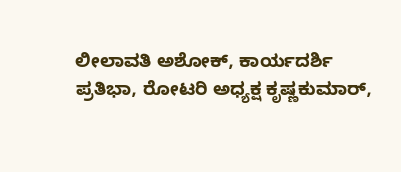ಲೀಲಾವತಿ ಅಶೋಕ್, ಕಾರ್ಯದರ್ಶಿ ಪ್ರತಿಭಾ, ರೋಟರಿ ಅಧ್ಯಕ್ಷ ಕೃಷ್ಣಕುಮಾರ್,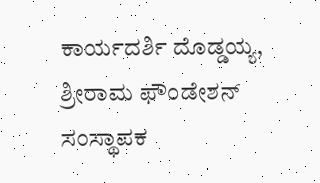ಕಾರ್ಯದರ್ಶಿ ದೊಡ್ಡಯ್ಯ, ಶ್ರೀರಾಮ ಫೌಂಡೇಶನ್ ಸಂಸ್ಥಾಪಕ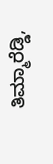ತಿಮ್ಮಾರೆಡ್ಡಿ,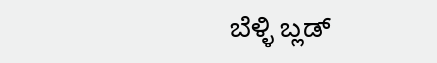ಬೆಳ್ಳಿ ಬ್ಲಡ್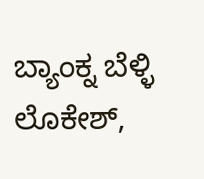ಬ್ಯಾಂಕ್ನ ಬೆಳ್ಳಿ ಲೊಕೇಶ್,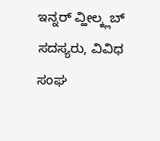ಇನ್ನರ್ ವ್ಹೀಲ್ಕ್ಲಬ್ ಸದಸ್ಯರು, ವಿವಿಧ ಸಂಘ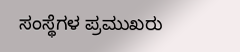ಸಂಸ್ಥೆಗಳ ಪ್ರಮುಖರು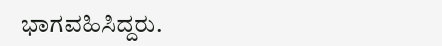ಭಾಗವಹಿಸಿದ್ದರು.